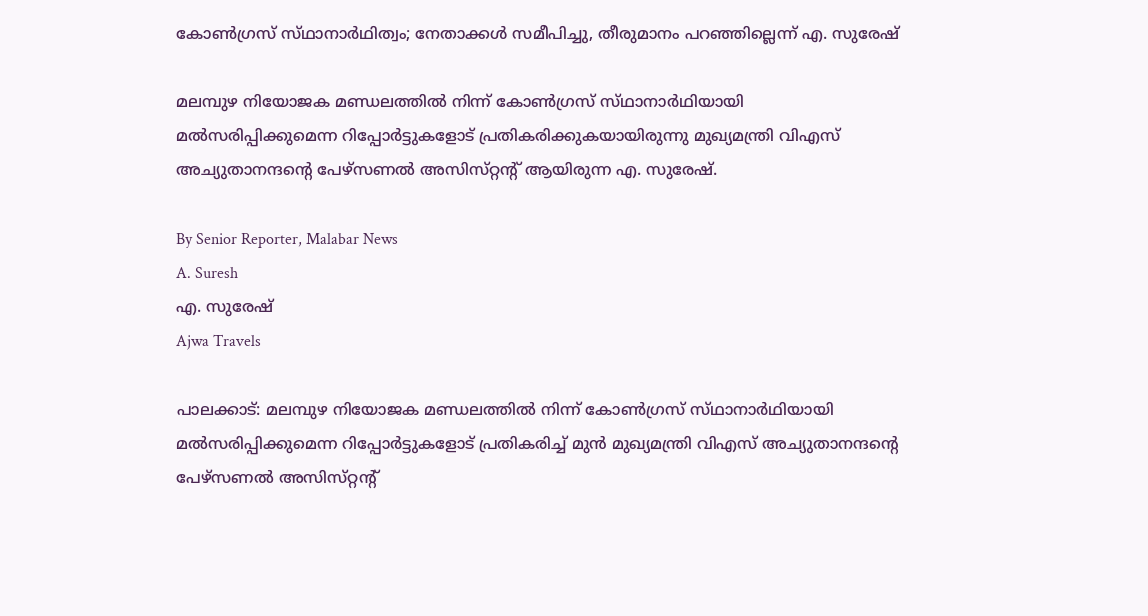കോൺഗ്രസ് സ്‌ഥാനാർഥിത്വം; നേതാക്കൾ സമീപിച്ചു, തീരുമാനം പറഞ്ഞില്ലെന്ന് എ. സുരേഷ്

മലമ്പുഴ നിയോജക മണ്ഡലത്തിൽ നിന്ന് കോൺഗ്രസ് സ്‌ഥാനാർഥിയായി മൽസരിപ്പിക്കുമെന്ന റിപ്പോർട്ടുകളോട് പ്രതികരിക്കുകയായിരുന്നു മുഖ്യമന്ത്രി വിഎസ് അച്യുതാനന്ദന്റെ പേഴ്‌സണൽ അസിസ്‌റ്റന്റ്‌ ആയിരുന്ന എ. സുരേഷ്.

By Senior Reporter, Malabar News
A. Suresh
എ. സുരേഷ്
Ajwa Travels

പാലക്കാട്: മലമ്പുഴ നിയോജക മണ്ഡലത്തിൽ നിന്ന് കോൺഗ്രസ് സ്‌ഥാനാർഥിയായി മൽസരിപ്പിക്കുമെന്ന റിപ്പോർട്ടുകളോട് പ്രതികരിച്ച് മുൻ മുഖ്യമന്ത്രി വിഎസ് അച്യുതാനന്ദന്റെ പേഴ്‌സണൽ അസിസ്‌റ്റന്റ്‌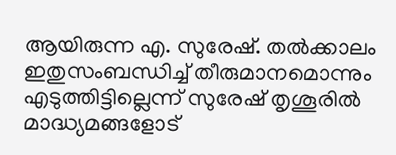ആയിരുന്ന എ. സുരേഷ്. തൽക്കാലം ഇതുസംബന്ധിച്ച് തീരുമാനമൊന്നും എടുത്തിട്ടില്ലെന്ന് സുരേഷ് തൃശൂരിൽ മാദ്ധ്യമങ്ങളോട്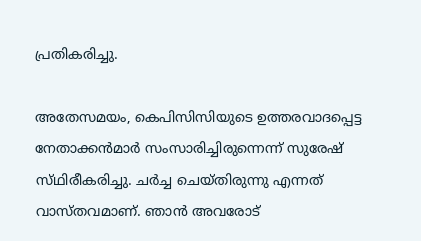പ്രതികരിച്ചു.

അതേസമയം, കെപിസിസിയുടെ ഉത്തരവാദപ്പെട്ട നേതാക്കൻമാർ സംസാരിച്ചിരുന്നെന്ന് സുരേഷ് സ്‌ഥിരീകരിച്ചു. ചർച്ച ചെയ്‌തിരുന്നു എന്നത് വാസ്‌തവമാണ്. ഞാൻ അവരോട്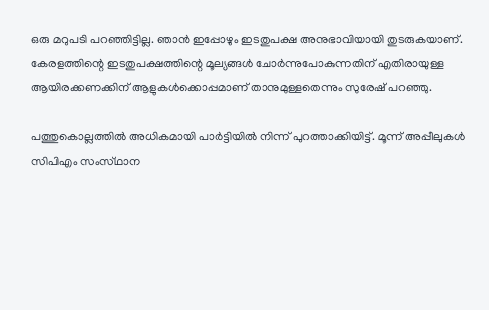ഒരു മറുപടി പറഞ്ഞിട്ടില്ല. ഞാൻ ഇപ്പോഴും ഇടതുപക്ഷ അനുഭാവിയായി തുടരുകയാണ്. കേരളത്തിന്റെ ഇടതുപക്ഷത്തിന്റെ മൂല്യങ്ങൾ ചോർന്നുപോകുന്നതിന് എതിരായുള്ള ആയിരക്കണക്കിന് ആളുകൾക്കൊപ്പമാണ് താനുമുള്ളതെന്നും സുരേഷ് പറഞ്ഞു.

പത്തുകൊല്ലത്തിൽ അധികമായി പാർട്ടിയിൽ നിന്ന് പുറത്താക്കിയിട്ട്. മൂന്ന് അപ്പീലുകൾ സിപിഎം സംസ്‌ഥാന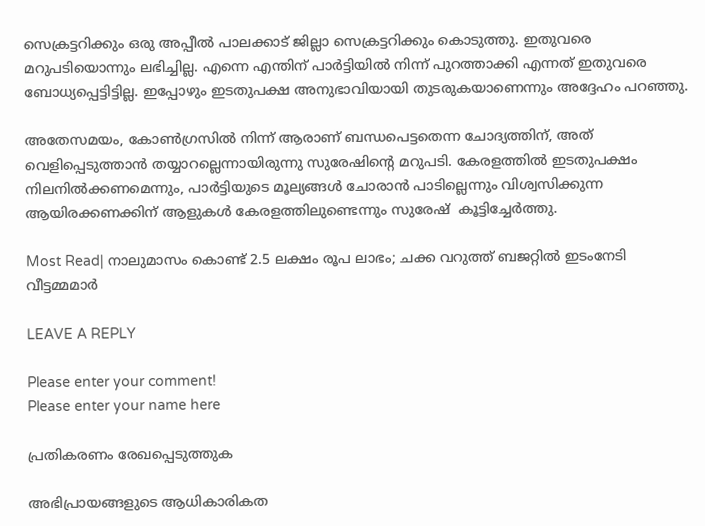സെക്രട്ടറിക്കും ഒരു അപ്പീൽ പാലക്കാട് ജില്ലാ സെക്രട്ടറിക്കും കൊടുത്തു. ഇതുവരെ മറുപടിയൊന്നും ലഭിച്ചില്ല. എന്നെ എന്തിന് പാർട്ടിയിൽ നിന്ന് പുറത്താക്കി എന്നത് ഇതുവരെ ബോധ്യപ്പെട്ടിട്ടില്ല. ഇപ്പോഴും ഇടതുപക്ഷ അനുഭാവിയായി തുടരുകയാണെന്നും അദ്ദേഹം പറഞ്ഞു.

അതേസമയം, കോൺഗ്രസിൽ നിന്ന് ആരാണ് ബന്ധപെട്ടതെന്ന ചോദ്യത്തിന്, അത് വെളിപ്പെടുത്താൻ തയ്യാറല്ലെന്നായിരുന്നു സുരേഷിന്റെ മറുപടി. കേരളത്തിൽ ഇടതുപക്ഷം നിലനിൽക്കണമെന്നും, പാർട്ടിയുടെ മൂല്യങ്ങൾ ചോരാൻ പാടില്ലെന്നും വിശ്വസിക്കുന്ന ആയിരക്കണക്കിന് ആളുകൾ കേരളത്തിലുണ്ടെന്നും സുരേഷ്  കൂട്ടിച്ചേർത്തു.

Most Read| നാലുമാസം കൊണ്ട് 2.5 ലക്ഷം രൂപ ലാഭം; ചക്ക വറുത്ത് ബജറ്റിൽ ഇടംനേടി വീട്ടമ്മമാർ

LEAVE A REPLY

Please enter your comment!
Please enter your name here

പ്രതികരണം രേഖപ്പെടുത്തുക

അഭിപ്രായങ്ങളുടെ ആധികാരികത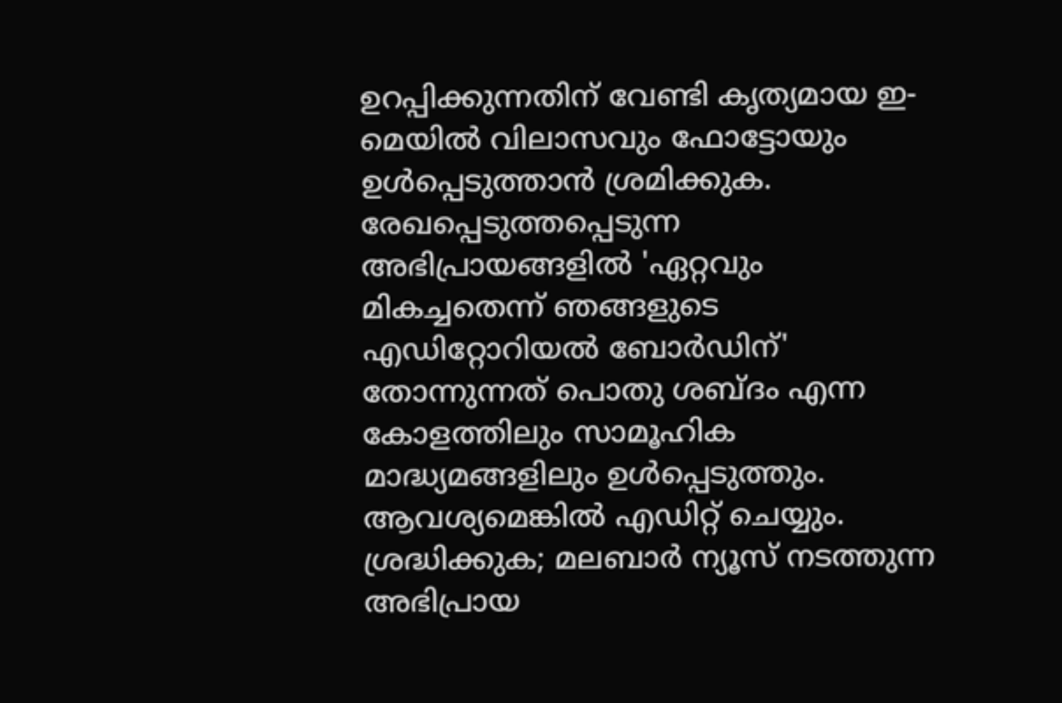ഉറപ്പിക്കുന്നതിന് വേണ്ടി കൃത്യമായ ഇ-മെയിൽ വിലാസവും ഫോട്ടോയും ഉൾപ്പെടുത്താൻ ശ്രമിക്കുക. രേഖപ്പെടുത്തപ്പെടുന്ന അഭിപ്രായങ്ങളിൽ 'ഏറ്റവും മികച്ചതെന്ന് ഞങ്ങളുടെ എഡിറ്റോറിയൽ ബോർഡിന്' തോന്നുന്നത് പൊതു ശബ്‌ദം എന്ന കോളത്തിലും സാമൂഹിക മാദ്ധ്യമങ്ങളിലും ഉൾപ്പെടുത്തും. ആവശ്യമെങ്കിൽ എഡിറ്റ് ചെയ്യും. ശ്രദ്ധിക്കുക; മലബാർ ന്യൂസ് നടത്തുന്ന അഭിപ്രായ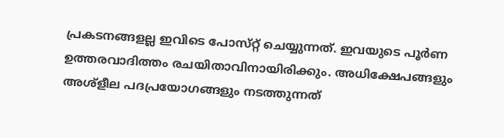പ്രകടനങ്ങളല്ല ഇവിടെ പോസ്‌റ്റ് ചെയ്യുന്നത്. ഇവയുടെ പൂർണ ഉത്തരവാദിത്തം രചയിതാവിനായിരിക്കും. അധിക്ഷേപങ്ങളും അശ്‌ളീല പദപ്രയോഗങ്ങളും നടത്തുന്നത്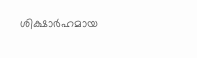ശിക്ഷാർഹമായ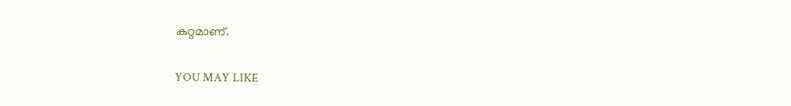കുറ്റമാണ്.

YOU MAY LIKE